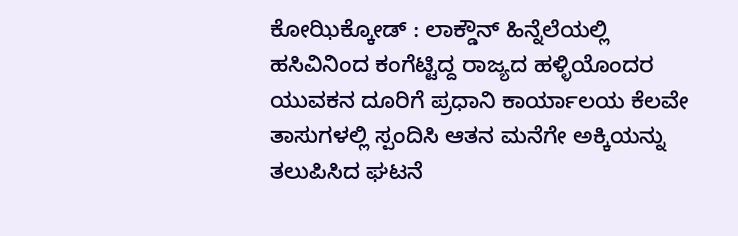ಕೋಝಿಕ್ಕೋಡ್ : ಲಾಕ್ಡೌನ್ ಹಿನ್ನೆಲೆಯಲ್ಲಿ ಹಸಿವಿನಿಂದ ಕಂಗೆಟ್ಟಿದ್ದ ರಾಜ್ಯದ ಹಳ್ಳಿಯೊಂದರ ಯುವಕನ ದೂರಿಗೆ ಪ್ರಧಾನಿ ಕಾರ್ಯಾಲಯ ಕೆಲವೇ ತಾಸುಗಳಲ್ಲಿ ಸ್ಪಂದಿಸಿ ಆತನ ಮನೆಗೇ ಅಕ್ಕಿಯನ್ನು ತಲುಪಿಸಿದ ಘಟನೆ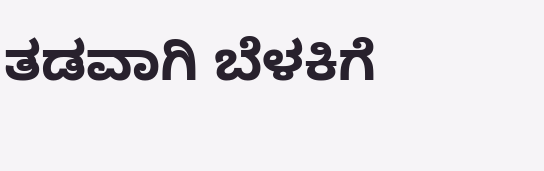ತಡವಾಗಿ ಬೆಳಕಿಗೆ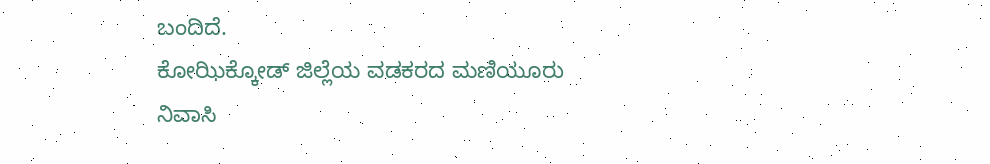ಬಂದಿದೆ.
ಕೋಝಿಕ್ಕೋಡ್ ಜಿಲ್ಲೆಯ ವಡಕರದ ಮಣಿಯೂರು ನಿವಾಸಿ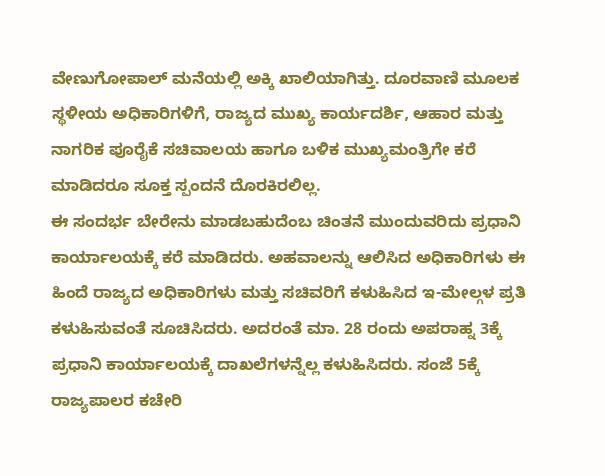ವೇಣುಗೋಪಾಲ್ ಮನೆಯಲ್ಲಿ ಅಕ್ಕಿ ಖಾಲಿಯಾಗಿತ್ತು. ದೂರವಾಣಿ ಮೂಲಕ ಸ್ಥಳೀಯ ಅಧಿಕಾರಿಗಳಿಗೆ, ರಾಜ್ಯದ ಮುಖ್ಯ ಕಾರ್ಯದರ್ಶಿ, ಆಹಾರ ಮತ್ತು ನಾಗರಿಕ ಪೂರೈಕೆ ಸಚಿವಾಲಯ ಹಾಗೂ ಬಳಿಕ ಮುಖ್ಯಮಂತ್ರಿಗೇ ಕರೆ ಮಾಡಿದರೂ ಸೂಕ್ತ ಸ್ಪಂದನೆ ದೊರಕಿರಲಿಲ್ಲ.
ಈ ಸಂದರ್ಭ ಬೇರೇನು ಮಾಡಬಹುದೆಂಬ ಚಿಂತನೆ ಮುಂದುವರಿದು ಪ್ರಧಾನಿ ಕಾರ್ಯಾಲಯಕ್ಕೆ ಕರೆ ಮಾಡಿದರು. ಅಹವಾಲನ್ನು ಆಲಿಸಿದ ಅಧಿಕಾರಿಗಳು ಈ ಹಿಂದೆ ರಾಜ್ಯದ ಅಧಿಕಾರಿಗಳು ಮತ್ತು ಸಚಿವರಿಗೆ ಕಳುಹಿಸಿದ ಇ-ಮೇಲ್ಗಳ ಪ್ರತಿ ಕಳುಹಿಸುವಂತೆ ಸೂಚಿಸಿದರು. ಅದರಂತೆ ಮಾ. 28 ರಂದು ಅಪರಾಹ್ನ 3ಕ್ಕೆ ಪ್ರಧಾನಿ ಕಾರ್ಯಾಲಯಕ್ಕೆ ದಾಖಲೆಗಳನ್ನೆಲ್ಲ ಕಳುಹಿಸಿದರು. ಸಂಜೆ 5ಕ್ಕೆ ರಾಜ್ಯಪಾಲರ ಕಚೇರಿ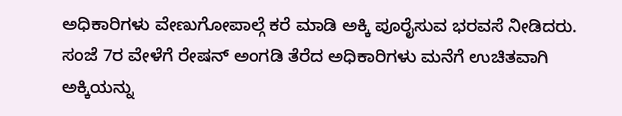ಅಧಿಕಾರಿಗಳು ವೇಣುಗೋಪಾಲ್ಗೆ ಕರೆ ಮಾಡಿ ಅಕ್ಕಿ ಪೂರೈಸುವ ಭರವಸೆ ನೀಡಿದರು. ಸಂಜೆ 7ರ ವೇಳೆಗೆ ರೇಷನ್ ಅಂಗಡಿ ತೆರೆದ ಅಧಿಕಾರಿಗಳು ಮನೆಗೆ ಉಚಿತವಾಗಿ ಅಕ್ಕಿಯನ್ನು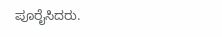ಪೂರೈಸಿದರು.